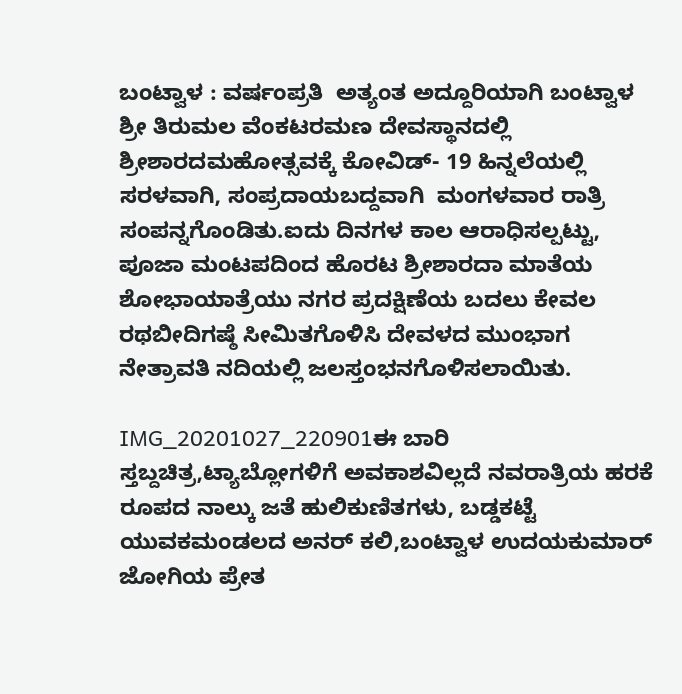ಬಂಟ್ವಾಳ : ವರ್ಷಂಪ್ರತಿ  ಅತ್ಯಂತ ಅದ್ದೂರಿಯಾಗಿ ಬಂಟ್ವಾಳ  ಶ್ರೀ ತಿರುಮಲ ವೆಂಕಟರಮಣ ದೇವಸ್ಥಾನದಲ್ಲಿ  ಶ್ರೀಶಾರದಮಹೋತ್ಸವಕ್ಕೆ ಕೋವಿಡ್- 19 ಹಿನ್ನಲೆಯಲ್ಲಿ ಸರಳವಾಗಿ, ಸಂಪ್ರದಾಯಬದ್ದವಾಗಿ  ಮಂಗಳವಾರ ರಾತ್ರಿ ಸಂಪನ್ನಗೊಂಡಿತು.ಐದು ದಿನಗಳ ಕಾಲ ಆರಾಧಿಸಲ್ಪಟ್ಟು,  ಪೂಜಾ ಮಂಟಪದಿಂದ ಹೊರಟ ಶ್ರೀಶಾರದಾ ಮಾತೆಯ ಶೋಭಾಯಾತ್ರೆಯು ನಗರ ಪ್ರದಕ್ಷಿಣೆಯ ಬದಲು ಕೇವಲ ರಥಬೀದಿಗಷ್ಠೆ ಸೀಮಿತಗೊಳಿಸಿ ದೇವಳದ ಮುಂಭಾಗ ನೇತ್ರಾವತಿ ನದಿಯಲ್ಲಿ ಜಲಸ್ತಂಭನಗೊಳಿಸಲಾಯಿತು.

IMG_20201027_220901ಈ ಬಾರಿ ಸ್ತಬ್ದಚಿತ್ರ,ಟ್ಯಾಬ್ಲೋಗಳಿಗೆ ಅವಕಾಶವಿಲ್ಲದೆ ನವರಾತ್ರಿಯ ಹರಕೆ ರೂಪದ ನಾಲ್ಕು ಜತೆ ಹುಲಿಕುಣಿತಗಳು, ಬಡ್ಡಕಟ್ಟೆ ಯುವಕಮಂಡಲದ ಅನರ್ ಕಲಿ,ಬಂಟ್ವಾಳ ಉದಯಕುಮಾರ್ ಜೋಗಿಯ ಪ್ರೇತ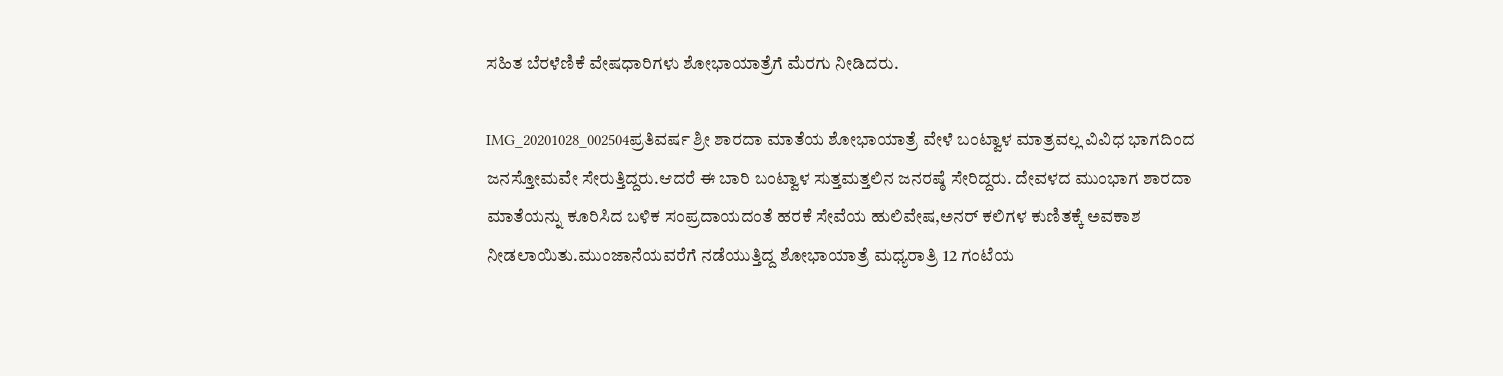ಸಹಿತ ಬೆರಳೆಣಿಕೆ ವೇಷಧಾರಿಗಳು ಶೋಭಾಯಾತ್ರೆಗೆ ಮೆರಗು ನೀಡಿದರು.

IMG_20201028_002504ಪ್ರತಿವರ್ಷ ಶ್ರೀ ಶಾರದಾ ಮಾತೆಯ ಶೋಭಾಯಾತ್ರೆ ವೇಳೆ ಬಂಟ್ವಾಳ ಮಾತ್ರವಲ್ಲ ವಿವಿಧ ಭಾಗದಿಂದ ಜನಸ್ತೋಮವೇ ಸೇರುತ್ತಿದ್ದರು.ಆದರೆ ಈ ಬಾರಿ ಬಂಟ್ವಾಳ ಸುತ್ತಮತ್ತಲಿನ ಜನರಷ್ಠೆ ಸೇರಿದ್ದರು. ದೇವಳದ ಮುಂಭಾಗ ಶಾರದಾ ಮಾತೆಯನ್ನು ಕೂರಿಸಿದ ಬಳಿಕ ಸಂಪ್ರದಾಯದಂತೆ ಹರಕೆ ಸೇವೆಯ ಹುಲಿವೇಷ,ಅನರ್ ಕಲಿಗಳ ಕುಣಿತಕ್ಕೆ ಅವಕಾಶ ನೀಡಲಾಯಿತು.ಮುಂಜಾನೆಯವರೆಗೆ ನಡೆಯುತ್ತಿದ್ದ ಶೋಭಾಯಾತ್ರೆ ಮಧ್ಯರಾತ್ರಿ 12 ಗಂಟೆಯ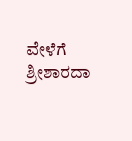ವೇಳೆಗೆ ಶ್ರೀಶಾರದಾ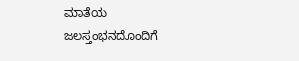ಮಾತೆಯ ಜಲಸ್ತಂಭನದೊಂದಿಗೆ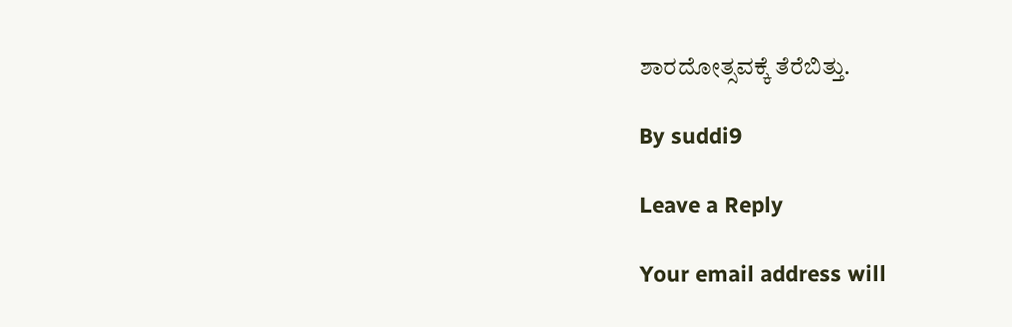ಶಾರದೋತ್ಸವಕ್ಕೆ ತೆರೆಬಿತ್ತು.

By suddi9

Leave a Reply

Your email address will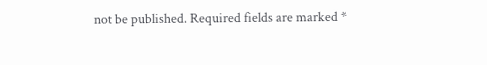not be published. Required fields are marked *